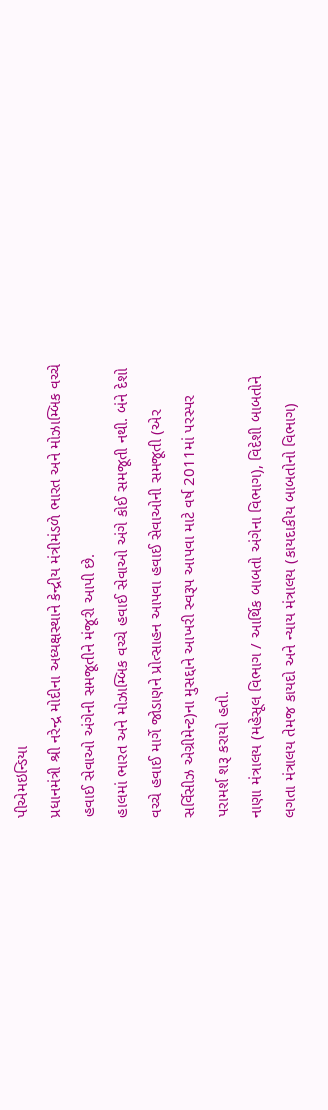પીએમઇન્ડિયા
પ્રધાનમંત્રી શ્રી નરેન્દ્ર મોદીના અધ્યક્ષસ્થાને કેન્દ્રીય મંત્રીમંડળે ભારત અને મોઝામ્બિક વચ્ચે હવાઈ સેવાઓ અંગેની સમજૂતીને મંજૂરી આપી છે.
હાલમાં ભારત અને મોઝામ્બિક વચ્ચે હવાઈ સેવાઓ અંગે કોઈ સમજૂતી નથી. બંને દેશો વચ્ચે હવાઈ માર્ગે જોડાણને પ્રોત્સાહન આપવા હવાઈ સેવાઓની સમજૂતી (એર સર્વિસીઝ એગ્રીમેન્ટ)ના મુસદ્દાને આખરી સ્વરૂપ આપવા માટે વર્ષ 2011માં પરસ્પર પરામર્શ શરૂ કરાયો હતો.
નાણા મંત્રાલય (મહેસૂલ વિભાગ / આર્થિક બાબતો અંગેના વિભાગ), વિદેશી બાબતોને લગતા મંત્રાલય તેમજ કાયદો અને ન્યાય મંત્રાલય (કાયદાકીય બાબતોનો વિભાગ)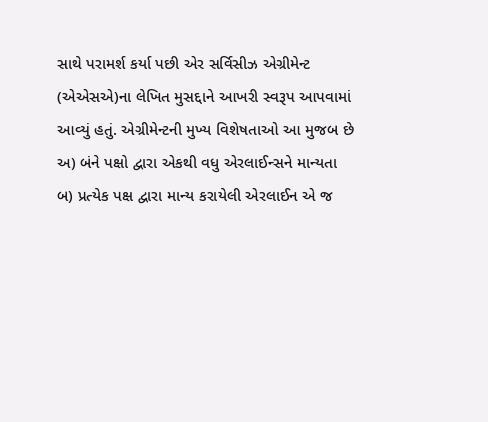સાથે પરામર્શ કર્યા પછી એર સર્વિસીઝ એગ્રીમેન્ટ (એએસએ)ના લેખિત મુસદ્દાને આખરી સ્વરૂપ આપવામાં આવ્યું હતું. એગ્રીમેન્ટની મુખ્ય વિશેષતાઓ આ મુજબ છે
અ) બંને પક્ષો દ્વારા એકથી વધુ એરલાઈન્સને માન્યતા
બ) પ્રત્યેક પક્ષ દ્વારા માન્ય કરાયેલી એરલાઈન એ જ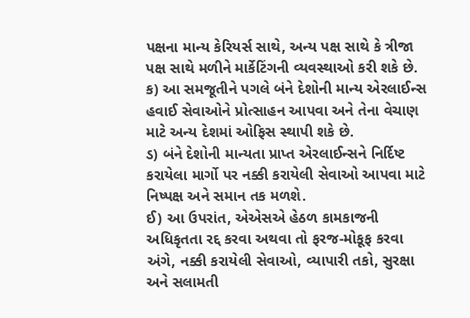પક્ષના માન્ય કેરિયર્સ સાથે, અન્ય પક્ષ સાથે કે ત્રીજા પક્ષ સાથે મળીને માર્કેટિંગની વ્યવસ્થાઓ કરી શકે છે.
ક) આ સમજૂતીને પગલે બંને દેશોની માન્ય એરલાઈન્સ હવાઈ સેવાઓને પ્રોત્સાહન આપવા અને તેના વેચાણ માટે અન્ય દેશમાં ઓફિસ સ્થાપી શકે છે.
ડ) બંને દેશોની માન્યતા પ્રાપ્ત એરલાઈન્સને નિર્દિષ્ટ કરાયેલા માર્ગો પર નક્કી કરાયેલી સેવાઓ આપવા માટે નિષ્પક્ષ અને સમાન તક મળશે.
ઈ) આ ઉપરાંત, એએસએ હેઠળ કામકાજની અધિકૃતતા રદ્દ કરવા અથવા તો ફરજ-મોકૂફ કરવા અંગે, નક્કી કરાયેલી સેવાઓ, વ્યાપારી તકો, સુરક્ષા અને સલામતી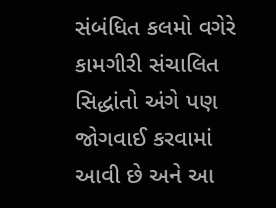સંબંધિત કલમો વગેરે કામગીરી સંચાલિત સિદ્ધાંતો અંગે પણ જોગવાઈ કરવામાં આવી છે અને આ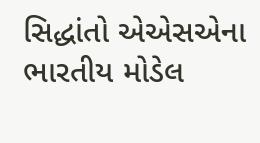સિદ્ધાંતો એએસએના ભારતીય મોડેલ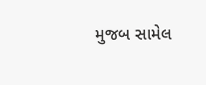મુજબ સામેલ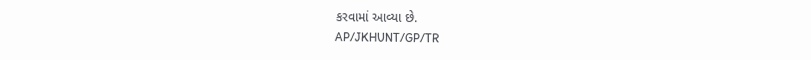કરવામાં આવ્યા છે.
AP/JKHUNT/GP/TR